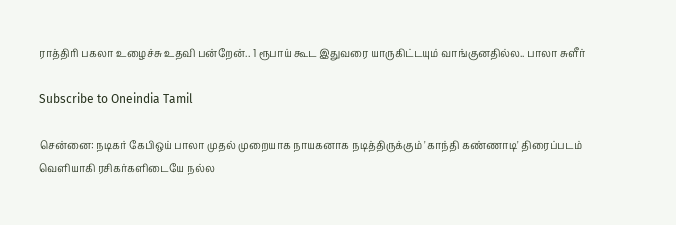ராத்திரி பகலா உழைச்சு உதவி பன்றேன்.. 1 ரூபாய் கூட இதுவரை யாருகிட்டயும் வாங்குனதில்ல.. பாலா சுளீர்

Subscribe to Oneindia Tamil

சென்னை: நடிகர் கேபிஒய் பாலா முதல் முறையாக நாயகனாக நடித்திருக்கும் 'காந்தி கண்ணாடி' திரைப்படம் வெளியாகி ரசிகர்களிடையே நல்ல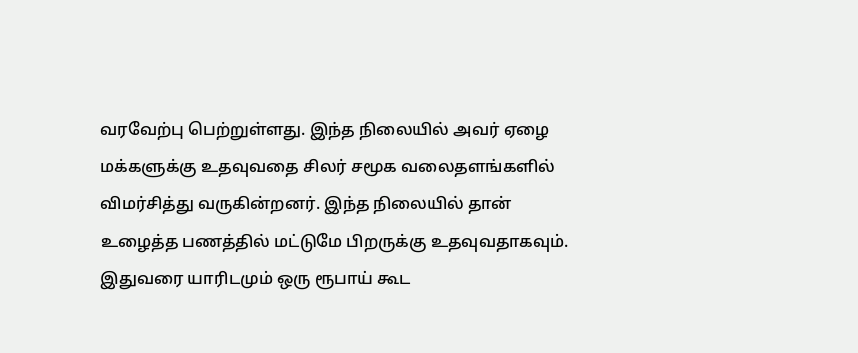வரவேற்பு பெற்றுள்ளது. இந்த நிலையில் அவர் ஏழை மக்களுக்கு உதவுவதை சிலர் சமூக வலைதளங்களில் விமர்சித்து வருகின்றனர். இந்த நிலையில் தான் உழைத்த பணத்தில் மட்டுமே பிறருக்கு உதவுவதாகவும். இதுவரை யாரிடமும் ஒரு ரூபாய் கூட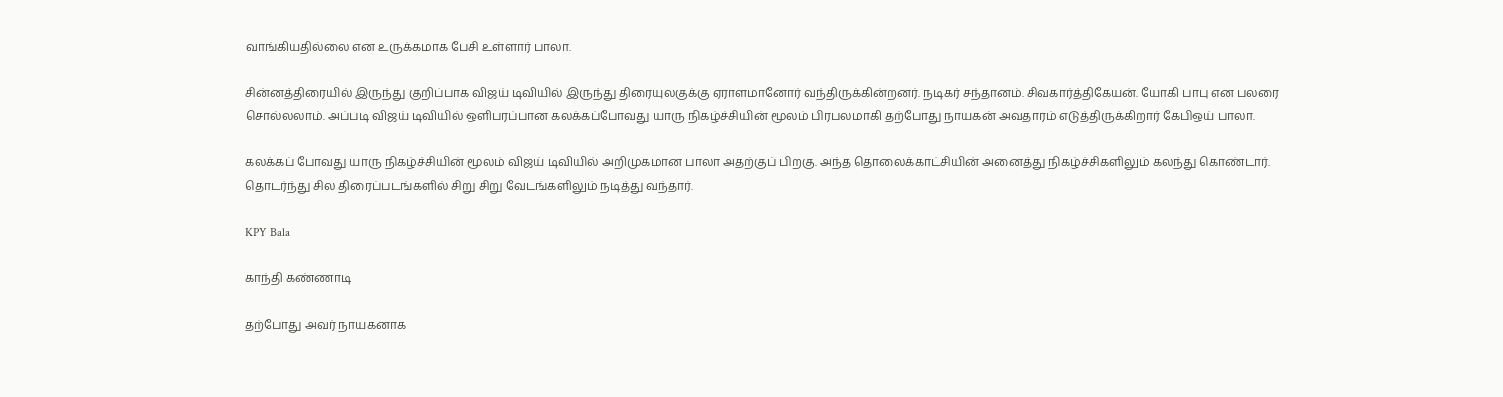வாங்கியதில்லை என உருக்கமாக பேசி உள்ளார் பாலா.

சின்னத்திரையில் இருந்து குறிப்பாக விஜய் டிவியில் இருந்து திரையுலகுக்கு ஏராளமானோர் வந்திருக்கின்றனர். நடிகர் சந்தானம். சிவகார்த்திகேயன். யோகி பாபு என பலரை சொல்லலாம். அப்படி விஜய் டிவியில் ஒளிபரப்பான கலக்கப்போவது யாரு நிகழ்ச்சியின் மூலம் பிரபலமாகி தற்போது நாயகன் அவதாரம் எடுத்திருக்கிறார் கேபிஒய் பாலா.

கலக்கப் போவது யாரு நிகழ்ச்சியின் மூலம் விஜய் டிவியில் அறிமுகமான பாலா அதற்குப் பிறகு. அந்த தொலைக்காட்சியின் அனைத்து நிகழ்ச்சிகளிலும் கலந்து கொண்டார். தொடர்ந்து சில திரைப்படங்களில் சிறு சிறு வேடங்களிலும் நடித்து வந்தார்.

KPY Bala

காந்தி கண்ணாடி

தற்போது அவர் நாயகனாக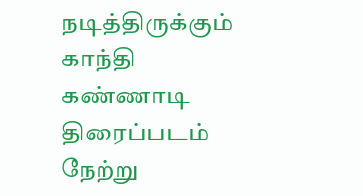நடித்திருக்கும் காந்தி கண்ணாடி திரைப்படம் நேற்று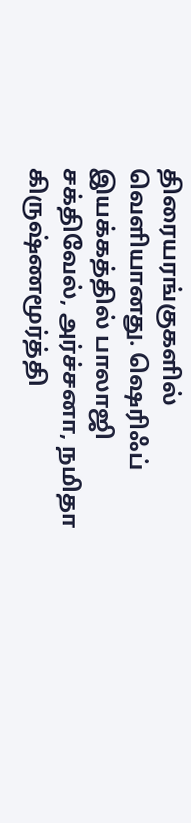திரையரங்குகளில் வெளியானது. ஷெரிஃப் இயக்கத்தில் பாலாஜி சக்திவேல், அர்ச்சனா, நமிதா கிருஷ்ணமூர்த்தி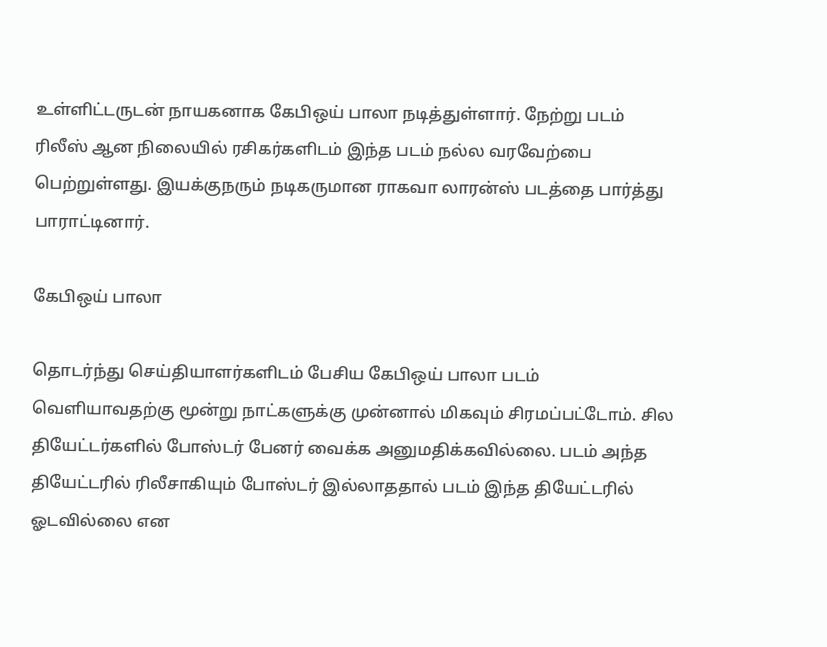உள்ளிட்டருடன் நாயகனாக கேபிஒய் பாலா நடித்துள்ளார். நேற்று படம் ரிலீஸ் ஆன நிலையில் ரசிகர்களிடம் இந்த படம் நல்ல வரவேற்பை பெற்றுள்ளது. இயக்குநரும் நடிகருமான ராகவா லாரன்ஸ் படத்தை பார்த்து பாராட்டினார்.

கேபிஒய் பாலா

தொடர்ந்து செய்தியாளர்களிடம் பேசிய கேபிஒய் பாலா படம் வெளியாவதற்கு மூன்று நாட்களுக்கு முன்னால் மிகவும் சிரமப்பட்டோம். சில தியேட்டர்களில் போஸ்டர் பேனர் வைக்க அனுமதிக்கவில்லை. படம் அந்த தியேட்டரில் ரிலீசாகியும் போஸ்டர் இல்லாததால் படம் இந்த தியேட்டரில் ஓடவில்லை என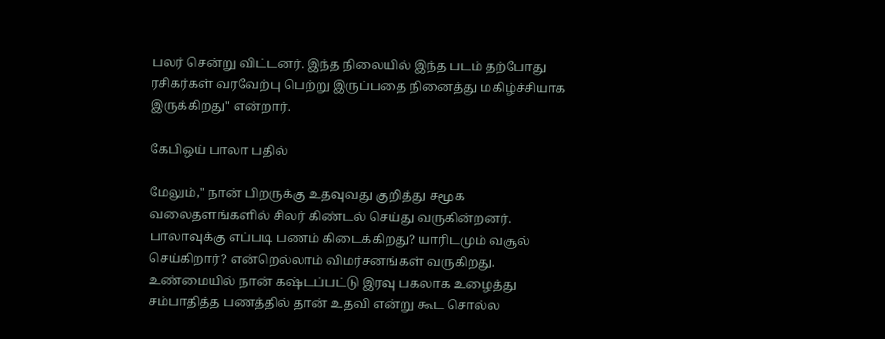பலர் சென்று விட்டனர். இந்த நிலையில் இந்த படம் தற்போது ரசிகர்கள் வரவேற்பு பெற்று இருப்பதை நினைத்து மகிழ்ச்சியாக இருக்கிறது" என்றார்.

கேபிஒய் பாலா பதில்

மேலும்," நான் பிறருக்கு உதவுவது குறித்து சமூக வலைதளங்களில் சிலர் கிண்டல் செய்து வருகின்றனர். பாலாவுக்கு எப்படி பணம் கிடைக்கிறது? யாரிடமும் வசூல் செய்கிறார்? என்றெல்லாம் விமர்சனங்கள் வருகிறது. உண்மையில் நான் கஷ்டப்பட்டு இரவு பகலாக உழைத்து சம்பாதித்த பணத்தில் தான் உதவி என்று கூட சொல்ல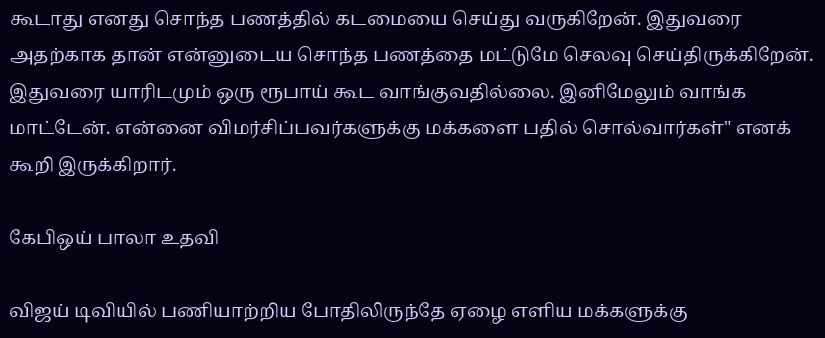கூடாது எனது சொந்த பணத்தில் கடமையை செய்து வருகிறேன். இதுவரை அதற்காக தான் என்னுடைய சொந்த பணத்தை மட்டுமே செலவு செய்திருக்கிறேன். இதுவரை யாரிடமும் ஒரு ரூபாய் கூட வாங்குவதில்லை. இனிமேலும் வாங்க மாட்டேன். என்னை விமர்சிப்பவர்களுக்கு மக்களை பதில் சொல்வார்கள்" எனக் கூறி இருக்கிறார்.

கேபிஒய் பாலா உதவி

விஜய் டிவியில் பணியாற்றிய போதிலிருந்தே ஏழை எளிய மக்களுக்கு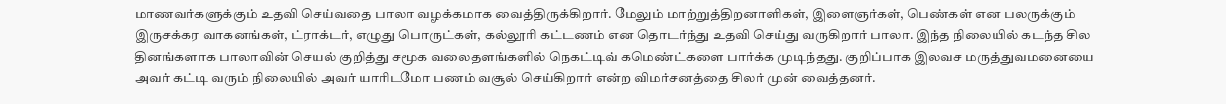மாணவர்களுக்கும் உதவி செய்வதை பாலா வழக்கமாக வைத்திருக்கிறார். மேலும் மாற்றுத்திறனாளிகள், இளைஞர்கள், பெண்கள் என பலருக்கும் இருசக்கர வாகனங்கள், ட்ராக்டர், எழுது பொருட்கள், கல்லூரி கட்டணம் என தொடர்ந்து உதவி செய்து வருகிறார் பாலா. இந்த நிலையில் கடந்த சில தினங்களாக பாலாவின் செயல் குறித்து சமூக வலைதளங்களில் நெகட்டிவ் கமெண்ட்களை பார்க்க முடிந்தது. குறிப்பாக இலவச மருத்துவமனையை அவர் கட்டி வரும் நிலையில் அவர் யாரிடமோ பணம் வசூல் செய்கிறார் என்ற விமர்சனத்தை சிலர் முன் வைத்தனர்.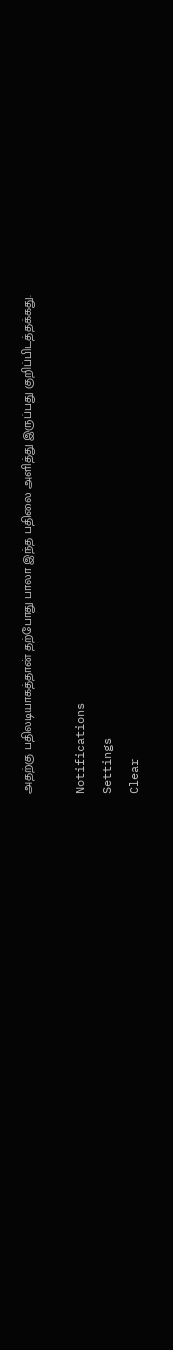அதற்கு பதிலடியாகத்தான் தற்போது பாலா இந்த பதிலை அளித்து இருப்பது குறிப்பிடத்தக்கது.

Notifications
Settings
Clear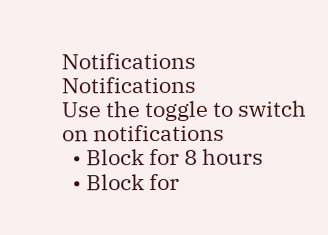Notifications
Notifications
Use the toggle to switch on notifications
  • Block for 8 hours
  • Block for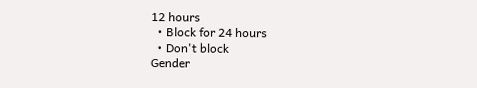12 hours
  • Block for 24 hours
  • Don't block
Gender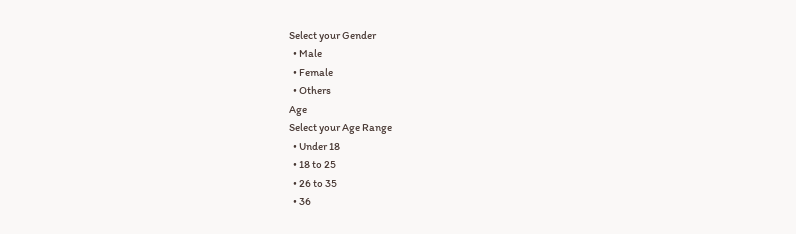Select your Gender
  • Male
  • Female
  • Others
Age
Select your Age Range
  • Under 18
  • 18 to 25
  • 26 to 35
  • 36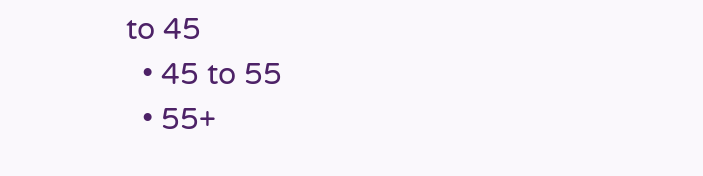to 45
  • 45 to 55
  • 55+